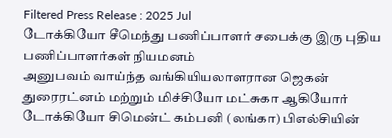Filtered Press Release : 2025 Jul
டோக்கியோ சீமெந்து பணிப்பாளர் சபைக்கு இரு புதிய பணிப்பாளர்கள் நியமனம்
அனுபவம் வாய்ந்த வங்கியியலாளரான ஜெகன் துரைரட்னம் மற்றும் மிச்சியோ மட்சுகா ஆகியோர் டோக்கியோ சிமென்ட் கம்பனி (லங்கா) பிஎல்சியின்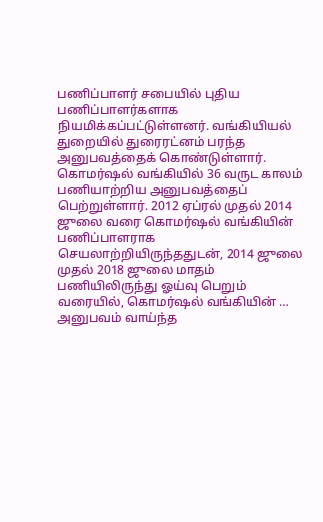பணிப்பாளர் சபையில் புதிய பணிப்பாளர்களாக நியமிக்கப்பட்டுள்ளனர். வங்கியியல் துறையில் துரைரட்னம் பரந்த அனுபவத்தைக் கொண்டுள்ளார். கொமர்ஷல் வங்கியில் 36 வருட காலம் பணியாற்றிய அனுபவத்தைப் பெற்றுள்ளார். 2012 ஏப்ரல் முதல் 2014 ஜுலை வரை கொமர்ஷல் வங்கியின் பணிப்பாளராக செயலாற்றியிருந்ததுடன், 2014 ஜுலை முதல் 2018 ஜுலை மாதம் பணியிலிருந்து ஓய்வு பெறும் வரையில், கொமர்ஷல் வங்கியின் …
அனுபவம் வாய்ந்த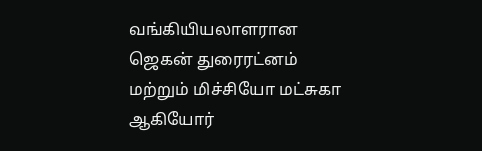வங்கியியலாளரான ஜெகன் துரைரட்னம் மற்றும் மிச்சியோ மட்சுகா ஆகியோர்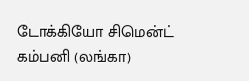டோக்கியோ சிமென்ட் கம்பனி (லங்கா)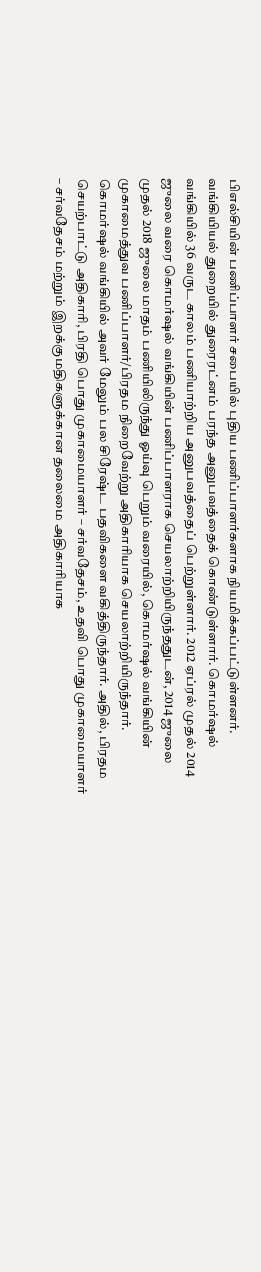பிஎல்சியின் பணிப்பாளர் சபையில் புதிய பணிப்பாளர்களாக நியமிக்கப்பட்டுள்ளனர்.
வங்கியியல் துறையில் துரைரட்னம் பரந்த அனுபவத்தைக் கொண்டுள்ளார். கொமர்ஷல் வங்கியில் 36 வருட காலம் பணியாற்றிய அனுபவத்தைப் பெற்றுள்ளார். 2012 ஏப்ரல் முதல் 2014 ஜுலை வரை கொமர்ஷல் வங்கியின் பணிப்பாளராக செயலாற்றியிருந்ததுடன், 2014 ஜுலை முதல் 2018 ஜுலை மாதம் பணியிலிருந்து ஓய்வு பெறும் வரையில், கொமர்ஷல் வங்கியின் முகாமைத்துவ பணிப்பாளர்/பிரதம நிறைவேற்று அதிகாரியாக செயலாற்றியிருந்தார். கொமர்ஷல் வங்கியில் அவர் மேலும் பல சிரேஷ்ட பதவிகளை வகித்திருந்தார். அதில், பிரதம செயற்பாட்டு அதிகாரி, பிரதி பொது முகாமையாளர் – சர்வதேசம், உதவி பொது முகாமையாளர் – சர்வதேசம் மற்றும் இறக்குமதிகளுக்கான தலைமை அதிகாரியாக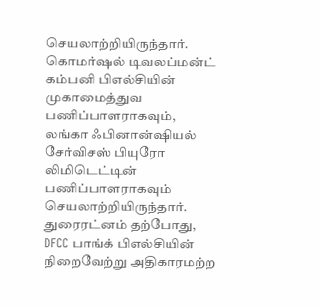செயலாற்றியிருந்தார். கொமர்ஷல் டிவலப்மன்ட் கம்பனி பிஎல்சியின் முகாமைத்துவ பணிப்பாளராகவும், லங்கா ஃபினான்ஷியல் சேர்விசஸ் பியுரோ லிமிடெட்டின் பணிப்பாளராகவும் செயலாற்றியிருந்தார்.
துரைரட்னம் தற்போது, DFCC பாங்க் பிஎல்சியின் நிறைவேற்று அதிகாரமற்ற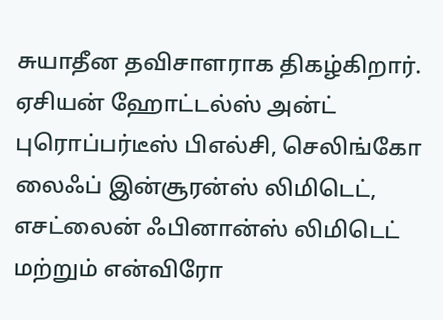சுயாதீன தவிசாளராக திகழ்கிறார். ஏசியன் ஹோட்டல்ஸ் அன்ட் புரொப்பர்டீஸ் பிஎல்சி, செலிங்கோ லைஃப் இன்சூரன்ஸ் லிமிடெட், எசட்லைன் ஃபினான்ஸ் லிமிடெட் மற்றும் என்விரோ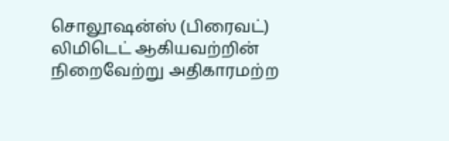சொலூஷன்ஸ் (பிரைவட்) லிமிடெட் ஆகியவற்றின் நிறைவேற்று அதிகாரமற்ற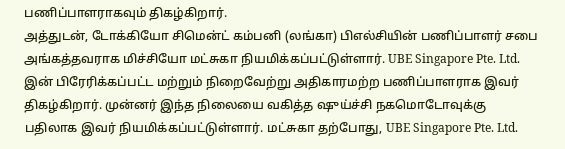பணிப்பாளராகவும் திகழ்கிறார்.
அத்துடன், டோக்கியோ சிமென்ட் கம்பனி (லங்கா) பிஎல்சியின் பணிப்பாளர் சபை அங்கத்தவராக மிச்சியோ மட்சுகா நியமிக்கப்பட்டுள்ளார். UBE Singapore Pte. Ltd. இன் பிரேரிக்கப்பட்ட மற்றும் நிறைவேற்று அதிகாரமற்ற பணிப்பாளராக இவர் திகழ்கிறார். முன்னர் இந்த நிலையை வகித்த ஷுய்ச்சி நகமொடோவுக்கு பதிலாக இவர் நியமிக்கப்பட்டுள்ளார். மட்சுகா தற்போது, UBE Singapore Pte. Ltd.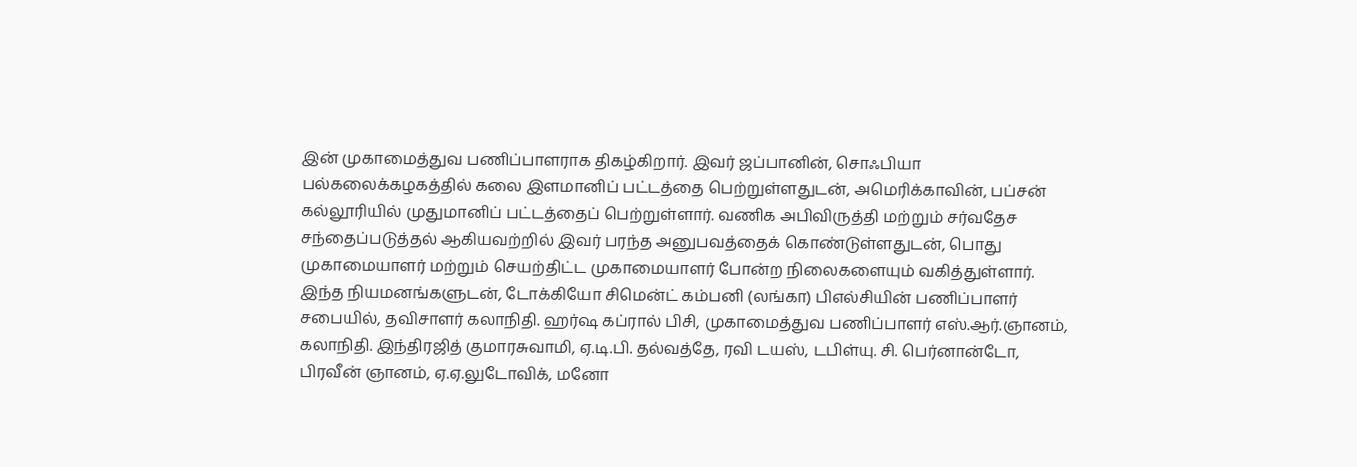இன் முகாமைத்துவ பணிப்பாளராக திகழ்கிறார். இவர் ஜப்பானின், சொஃபியா பல்கலைக்கழகத்தில் கலை இளமானிப் பட்டத்தை பெற்றுள்ளதுடன், அமெரிக்காவின், பப்சன் கல்லூரியில் முதுமானிப் பட்டத்தைப் பெற்றுள்ளார். வணிக அபிவிருத்தி மற்றும் சர்வதேச சந்தைப்படுத்தல் ஆகியவற்றில் இவர் பரந்த அனுபவத்தைக் கொண்டுள்ளதுடன், பொது முகாமையாளர் மற்றும் செயற்திட்ட முகாமையாளர் போன்ற நிலைகளையும் வகித்துள்ளார்.
இந்த நியமனங்களுடன், டோக்கியோ சிமென்ட் கம்பனி (லங்கா) பிஎல்சியின் பணிப்பாளர் சபையில், தவிசாளர் கலாநிதி. ஹர்ஷ கப்ரால் பிசி, முகாமைத்துவ பணிப்பாளர் எஸ்.ஆர்.ஞானம், கலாநிதி. இந்திரஜித் குமாரசுவாமி, ஏ.டி.பி. தல்வத்தே, ரவி டயஸ், டபிள்யு. சி. பெர்னான்டோ, பிரவீன் ஞானம், ஏ.ஏ.லுடோவிக், மனோ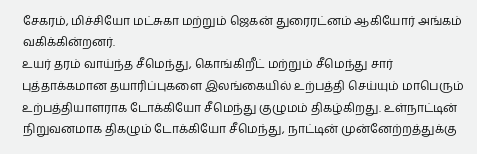சேகரம், மிச்சியோ மட்சுகா மற்றும் ஜெகன் துரைரட்னம் ஆகியோர் அங்கம் வகிக்கின்றனர்.
உயர் தரம் வாய்ந்த சீமெந்து, கொங்கிறீட் மற்றும் சீமெந்து சார் புத்தாக்கமான தயாரிப்புகளை இலங்கையில் உற்பத்தி செய்யும் மாபெரும் உற்பத்தியாளராக டோக்கியோ சீமெந்து குழுமம் திகழ்கிறது. உள்நாட்டின் நிறுவனமாக திகழும் டோக்கியோ சீமெந்து, நாட்டின் முன்னேற்றத்துக்கு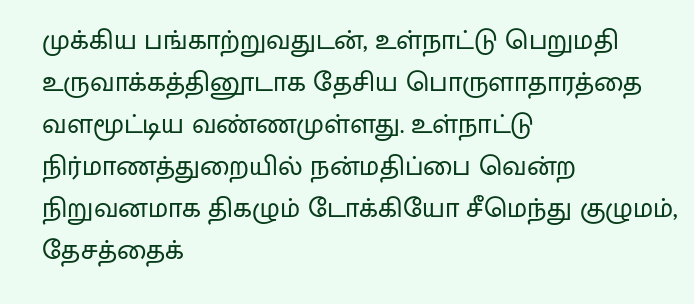முக்கிய பங்காற்றுவதுடன், உள்நாட்டு பெறுமதி உருவாக்கத்தினூடாக தேசிய பொருளாதாரத்தை வளமூட்டிய வண்ணமுள்ளது. உள்நாட்டு நிர்மாணத்துறையில் நன்மதிப்பை வென்ற நிறுவனமாக திகழும் டோக்கியோ சீமெந்து குழுமம், தேசத்தைக்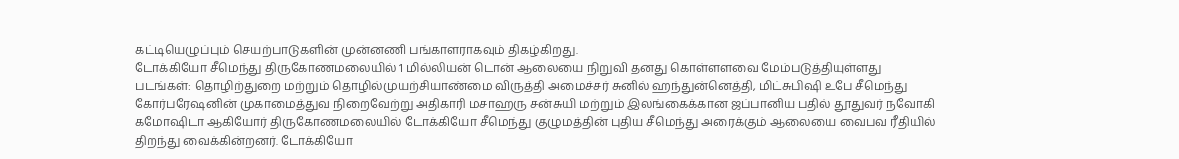கட்டியெழுப்பும் செயற்பாடுகளின் முன்னணி பங்காளராகவும் திகழ்கிறது.
டோக்கியோ சீமெந்து திருகோணமலையில் 1 மில்லியன் டொன் ஆலையை நிறுவி தனது கொள்ளளவை மேம்படுத்தியுள்ளது
படங்கள்: தொழிற்துறை மற்றும் தொழில்முயற்சியாண்மை விருத்தி அமைச்சர் சுனில் ஹந்துன்னெத்தி, மிட்சுபிஷி உபே சீமெந்து கோர்பரேஷனின் முகாமைத்துவ நிறைவேற்று அதிகாரி மசாஹரு சன்சுயி மற்றும் இலங்கைக்கான ஜப்பானிய பதில் தூதுவர் நவோகி கமோஷிடா ஆகியோர் திருகோணமலையில் டோக்கியோ சீமெந்து குழுமத்தின் புதிய சீமெந்து அரைக்கும் ஆலையை வைபவ ரீதியில் திறந்து வைக்கின்றனர். டோக்கியோ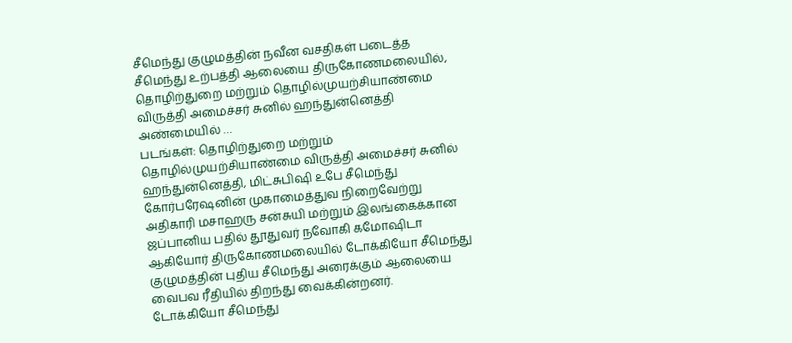சீமெந்து குழுமத்தின் நவீன வசதிகள் படைத்த சீமெந்து உற்பத்தி ஆலையை திருகோணமலையில், தொழிற்துறை மற்றும் தொழில்முயற்சியாண்மை விருத்தி அமைச்சர் சுனில் ஹந்துன்னெத்தி அண்மையில் …
படங்கள்: தொழிற்துறை மற்றும் தொழில்முயற்சியாண்மை விருத்தி அமைச்சர் சுனில் ஹந்துன்னெத்தி, மிட்சுபிஷி உபே சீமெந்து கோர்பரேஷனின் முகாமைத்துவ நிறைவேற்று அதிகாரி மசாஹரு சன்சுயி மற்றும் இலங்கைக்கான ஜப்பானிய பதில் தூதுவர் நவோகி கமோஷிடா ஆகியோர் திருகோணமலையில் டோக்கியோ சீமெந்து குழுமத்தின் புதிய சீமெந்து அரைக்கும் ஆலையை வைபவ ரீதியில் திறந்து வைக்கின்றனர்.
டோக்கியோ சீமெந்து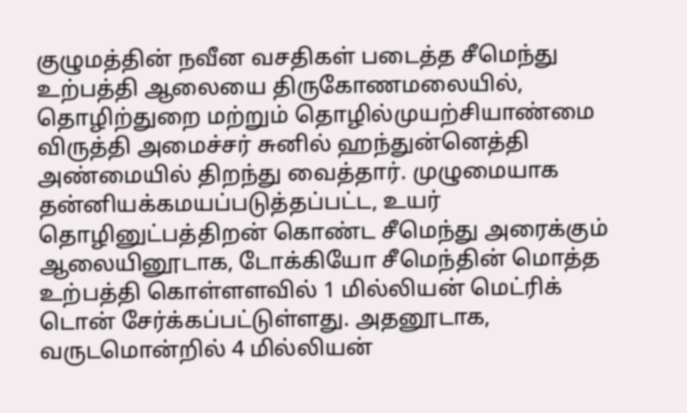குழுமத்தின் நவீன வசதிகள் படைத்த சீமெந்து உற்பத்தி ஆலையை திருகோணமலையில், தொழிற்துறை மற்றும் தொழில்முயற்சியாண்மை விருத்தி அமைச்சர் சுனில் ஹந்துன்னெத்தி அண்மையில் திறந்து வைத்தார். முழுமையாக தன்னியக்கமயப்படுத்தப்பட்ட, உயர் தொழினுட்பத்திறன் கொண்ட சீமெந்து அரைக்கும் ஆலையினூடாக, டோக்கியோ சீமெந்தின் மொத்த உற்பத்தி கொள்ளளவில் 1 மில்லியன் மெட்ரிக் டொன் சேர்க்கப்பட்டுள்ளது. அதனூடாக, வருடமொன்றில் 4 மில்லியன்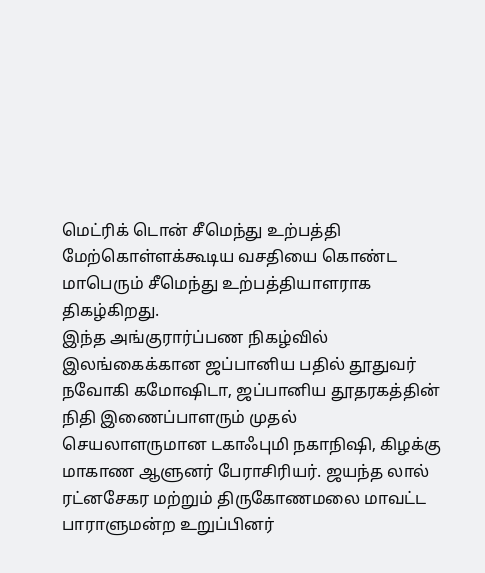மெட்ரிக் டொன் சீமெந்து உற்பத்தி மேற்கொள்ளக்கூடிய வசதியை கொண்ட மாபெரும் சீமெந்து உற்பத்தியாளராக திகழ்கிறது.
இந்த அங்குரார்ப்பண நிகழ்வில் இலங்கைக்கான ஜப்பானிய பதில் தூதுவர் நவோகி கமோஷிடா, ஜப்பானிய தூதரகத்தின் நிதி இணைப்பாளரும் முதல் செயலாளருமான டகாஃபுமி நகாநிஷி, கிழக்கு மாகாண ஆளுனர் பேராசிரியர். ஜயந்த லால் ரட்னசேகர மற்றும் திருகோணமலை மாவட்ட பாராளுமன்ற உறுப்பினர்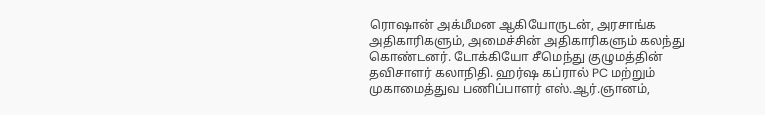ரொஷான் அக்மீமன ஆகியோருடன், அரசாங்க அதிகாரிகளும், அமைச்சின் அதிகாரிகளும் கலந்து கொண்டனர். டோக்கியோ சீமெந்து குழுமத்தின் தவிசாளர் கலாநிதி. ஹர்ஷ கப்ரால் PC மற்றும் முகாமைத்துவ பணிப்பாளர் எஸ்.ஆர்.ஞானம்,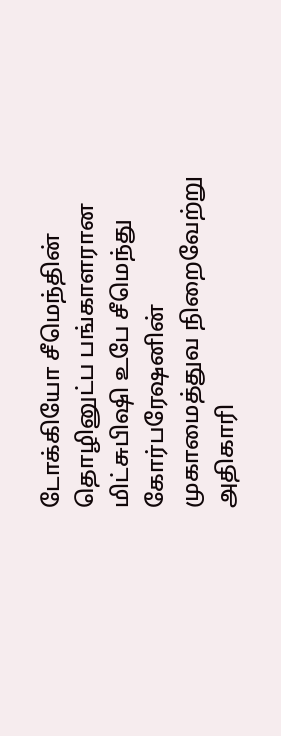டோக்கியோ சீமெந்தின் தொழினுட்ப பங்காளரான மிட்சுபிஷி உபே சீமெந்து கோர்பரேஷனின் முகாமைத்துவ நிறைவேற்று அதிகாரி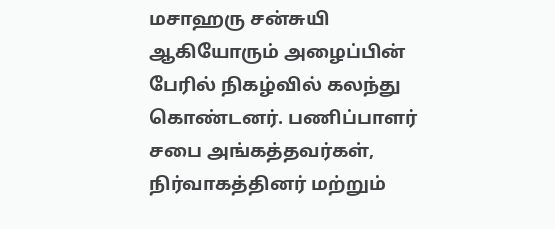மசாஹரு சன்சுயி ஆகியோரும் அழைப்பின் பேரில் நிகழ்வில் கலந்து கொண்டனர். பணிப்பாளர் சபை அங்கத்தவர்கள், நிர்வாகத்தினர் மற்றும்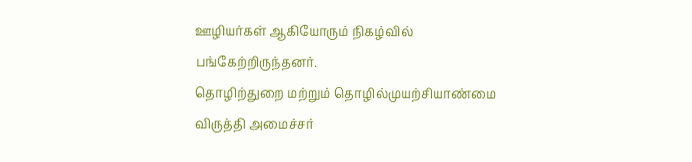ஊழியர்கள் ஆகியோரும் நிகழ்வில் பங்கேற்றிருந்தனர்.
தொழிற்துறை மற்றும் தொழில்முயற்சியாண்மை விருத்தி அமைச்சர்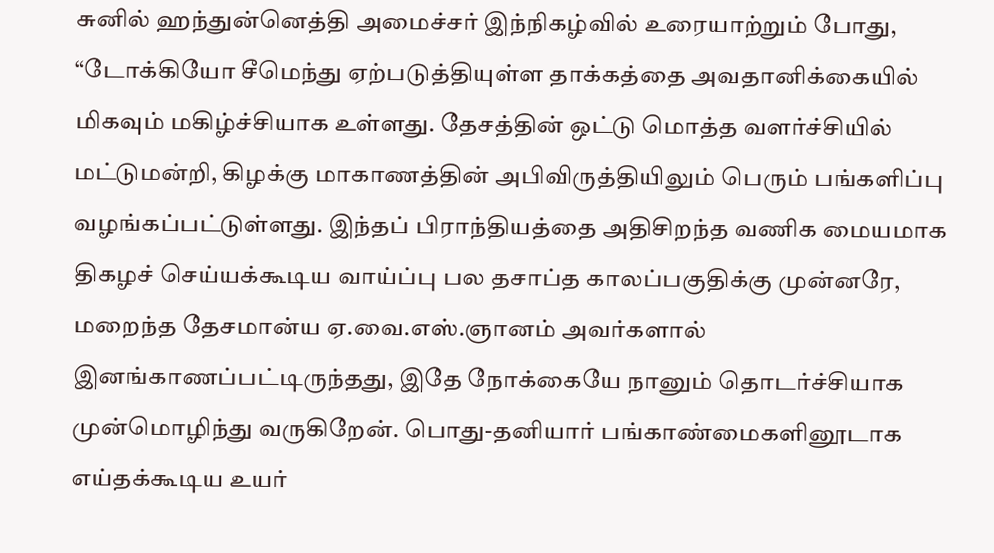சுனில் ஹந்துன்னெத்தி அமைச்சர் இந்நிகழ்வில் உரையாற்றும் போது, “டோக்கியோ சீமெந்து ஏற்படுத்தியுள்ள தாக்கத்தை அவதானிக்கையில் மிகவும் மகிழ்ச்சியாக உள்ளது. தேசத்தின் ஒட்டு மொத்த வளர்ச்சியில் மட்டுமன்றி, கிழக்கு மாகாணத்தின் அபிவிருத்தியிலும் பெரும் பங்களிப்பு வழங்கப்பட்டுள்ளது. இந்தப் பிராந்தியத்தை அதிசிறந்த வணிக மையமாக திகழச் செய்யக்கூடிய வாய்ப்பு பல தசாப்த காலப்பகுதிக்கு முன்னரே, மறைந்த தேசமான்ய ஏ.வை.எஸ்.ஞானம் அவர்களால் இனங்காணப்பட்டிருந்தது, இதே நோக்கையே நானும் தொடர்ச்சியாக முன்மொழிந்து வருகிறேன். பொது-தனியார் பங்காண்மைகளினூடாக எய்தக்கூடிய உயர்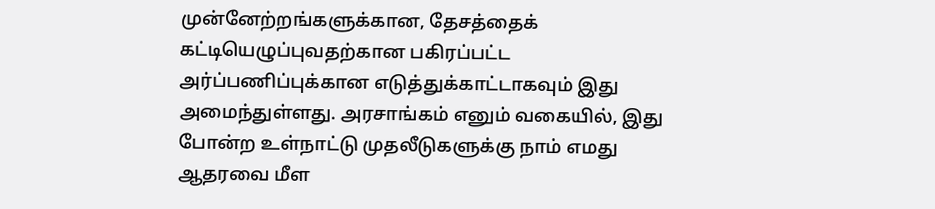முன்னேற்றங்களுக்கான, தேசத்தைக் கட்டியெழுப்புவதற்கான பகிரப்பட்ட அர்ப்பணிப்புக்கான எடுத்துக்காட்டாகவும் இது அமைந்துள்ளது. அரசாங்கம் எனும் வகையில், இது போன்ற உள்நாட்டு முதலீடுகளுக்கு நாம் எமது ஆதரவை மீள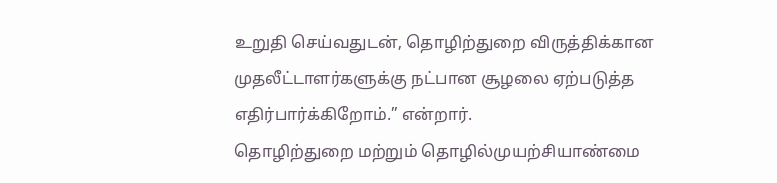உறுதி செய்வதுடன், தொழிற்துறை விருத்திக்கான முதலீட்டாளர்களுக்கு நட்பான சூழலை ஏற்படுத்த எதிர்பார்க்கிறோம்.” என்றார்.
தொழிற்துறை மற்றும் தொழில்முயற்சியாண்மை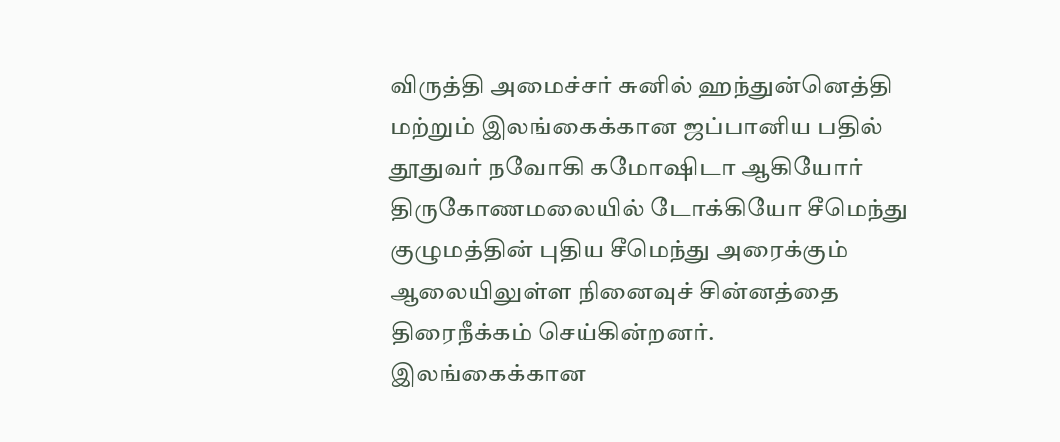விருத்தி அமைச்சர் சுனில் ஹந்துன்னெத்தி மற்றும் இலங்கைக்கான ஜப்பானிய பதில் தூதுவர் நவோகி கமோஷிடா ஆகியோர் திருகோணமலையில் டோக்கியோ சீமெந்து குழுமத்தின் புதிய சீமெந்து அரைக்கும் ஆலையிலுள்ள நினைவுச் சின்னத்தை திரைநீக்கம் செய்கின்றனர்.
இலங்கைக்கான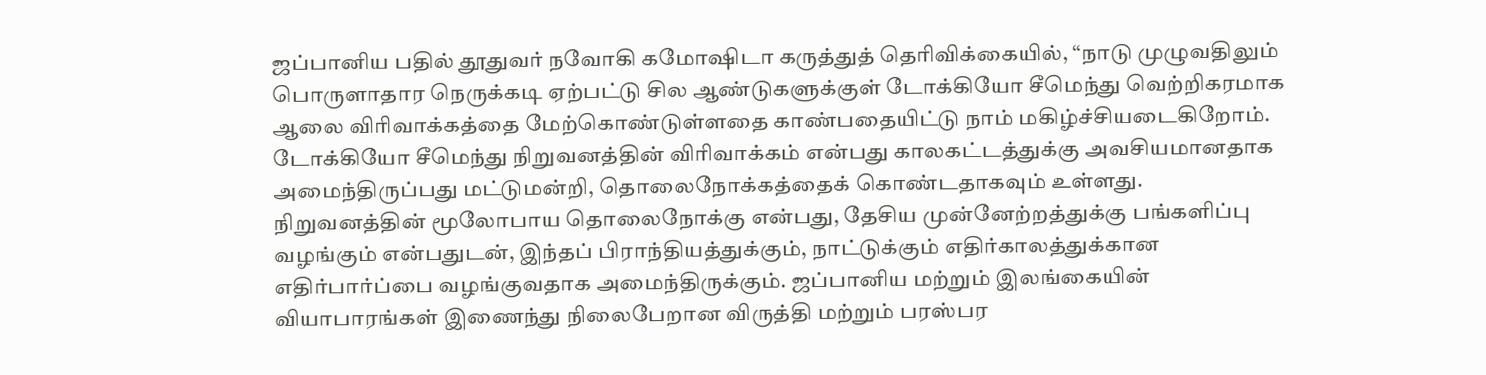ஜப்பானிய பதில் தூதுவர் நவோகி கமோஷிடா கருத்துத் தெரிவிக்கையில், “நாடு முழுவதிலும் பொருளாதார நெருக்கடி ஏற்பட்டு சில ஆண்டுகளுக்குள் டோக்கியோ சீமெந்து வெற்றிகரமாக ஆலை விரிவாக்கத்தை மேற்கொண்டுள்ளதை காண்பதையிட்டு நாம் மகிழ்ச்சியடைகிறோம். டோக்கியோ சீமெந்து நிறுவனத்தின் விரிவாக்கம் என்பது காலகட்டத்துக்கு அவசியமானதாக அமைந்திருப்பது மட்டுமன்றி, தொலைநோக்கத்தைக் கொண்டதாகவும் உள்ளது. நிறுவனத்தின் மூலோபாய தொலைநோக்கு என்பது, தேசிய முன்னேற்றத்துக்கு பங்களிப்பு வழங்கும் என்பதுடன், இந்தப் பிராந்தியத்துக்கும், நாட்டுக்கும் எதிர்காலத்துக்கான எதிர்பார்ப்பை வழங்குவதாக அமைந்திருக்கும். ஜப்பானிய மற்றும் இலங்கையின் வியாபாரங்கள் இணைந்து நிலைபேறான விருத்தி மற்றும் பரஸ்பர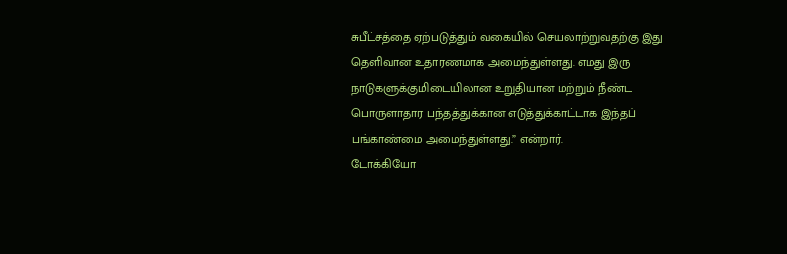சுபீட்சத்தை ஏற்படுத்தும் வகையில் செயலாற்றுவதற்கு இது தெளிவான உதாரணமாக அமைந்துள்ளது. எமது இரு நாடுகளுக்குமிடையிலான உறுதியான மற்றும் நீண்ட பொருளாதார பந்தத்துக்கான எடுத்துக்காட்டாக இந்தப் பங்காண்மை அமைந்துள்ளது.” என்றார்.
டோக்கியோ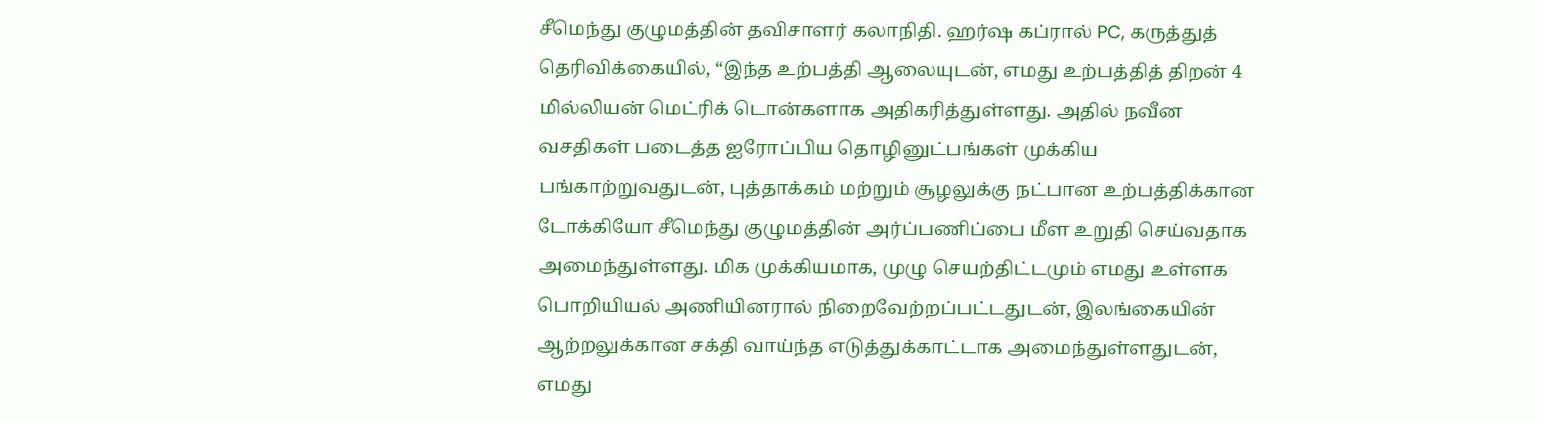சீமெந்து குழுமத்தின் தவிசாளர் கலாநிதி. ஹர்ஷ கப்ரால் PC, கருத்துத் தெரிவிக்கையில், “இந்த உற்பத்தி ஆலையுடன், எமது உற்பத்தித் திறன் 4 மில்லியன் மெட்ரிக் டொன்களாக அதிகரித்துள்ளது. அதில் நவீன வசதிகள் படைத்த ஐரோப்பிய தொழினுட்பங்கள் முக்கிய பங்காற்றுவதுடன், புத்தாக்கம் மற்றும் சூழலுக்கு நட்பான உற்பத்திக்கான டோக்கியோ சீமெந்து குழுமத்தின் அர்ப்பணிப்பை மீள உறுதி செய்வதாக அமைந்துள்ளது. மிக முக்கியமாக, முழு செயற்திட்டமும் எமது உள்ளக பொறியியல் அணியினரால் நிறைவேற்றப்பட்டதுடன், இலங்கையின் ஆற்றலுக்கான சக்தி வாய்ந்த எடுத்துக்காட்டாக அமைந்துள்ளதுடன், எமது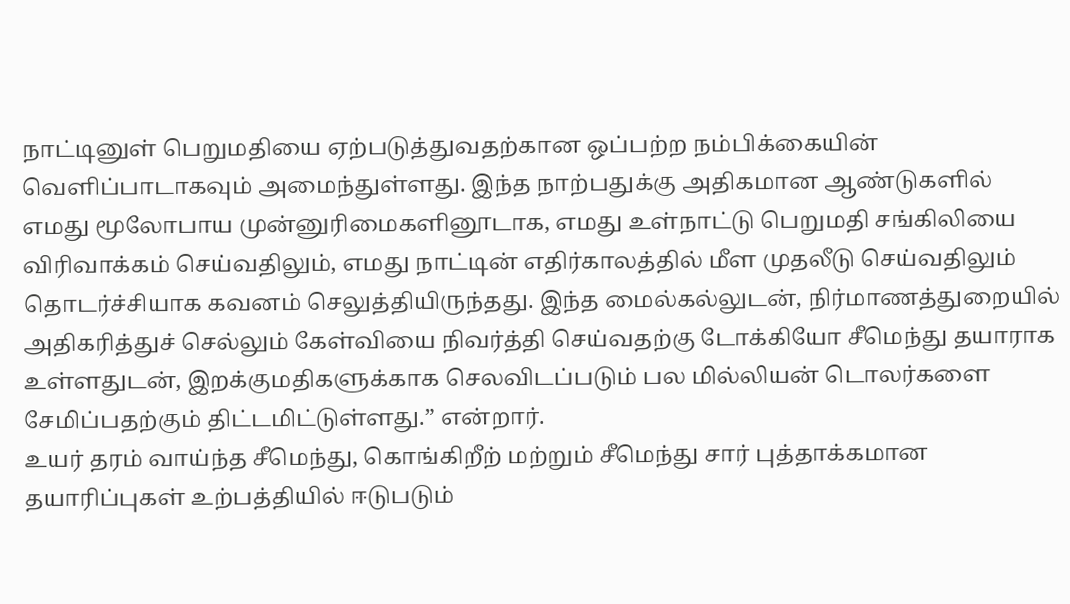நாட்டினுள் பெறுமதியை ஏற்படுத்துவதற்கான ஒப்பற்ற நம்பிக்கையின் வெளிப்பாடாகவும் அமைந்துள்ளது. இந்த நாற்பதுக்கு அதிகமான ஆண்டுகளில் எமது மூலோபாய முன்னுரிமைகளினூடாக, எமது உள்நாட்டு பெறுமதி சங்கிலியை விரிவாக்கம் செய்வதிலும், எமது நாட்டின் எதிர்காலத்தில் மீள முதலீடு செய்வதிலும் தொடர்ச்சியாக கவனம் செலுத்தியிருந்தது. இந்த மைல்கல்லுடன், நிர்மாணத்துறையில் அதிகரித்துச் செல்லும் கேள்வியை நிவர்த்தி செய்வதற்கு டோக்கியோ சீமெந்து தயாராக உள்ளதுடன், இறக்குமதிகளுக்காக செலவிடப்படும் பல மில்லியன் டொலர்களை சேமிப்பதற்கும் திட்டமிட்டுள்ளது.” என்றார்.
உயர் தரம் வாய்ந்த சீமெந்து, கொங்கிறீற் மற்றும் சீமெந்து சார் புத்தாக்கமான தயாரிப்புகள் உற்பத்தியில் ஈடுபடும்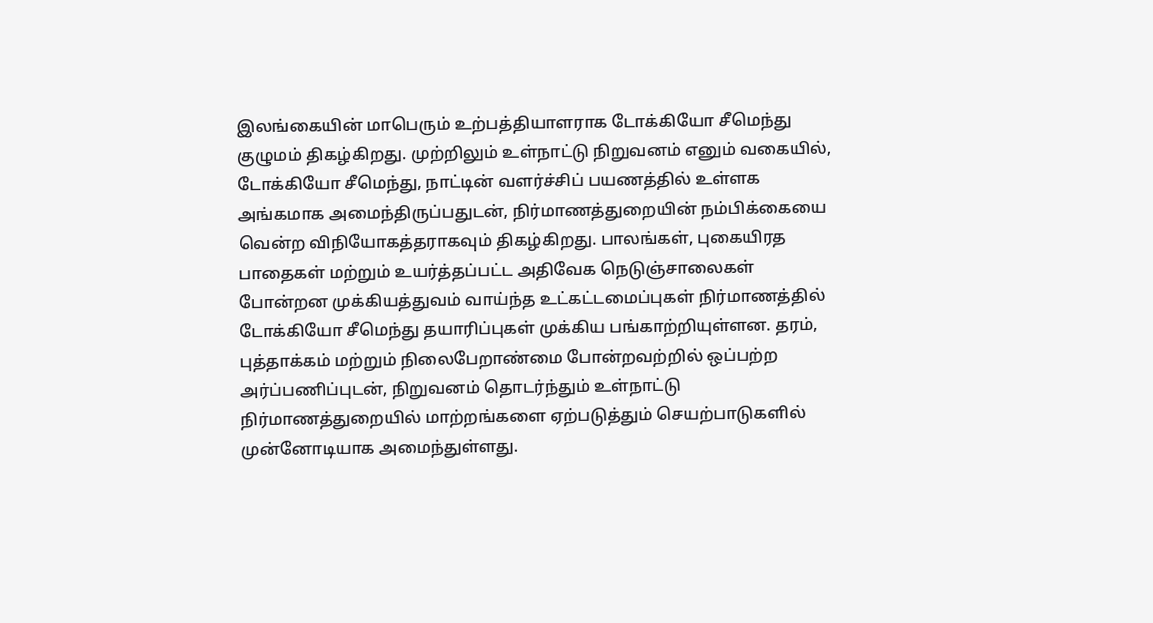இலங்கையின் மாபெரும் உற்பத்தியாளராக டோக்கியோ சீமெந்து குழுமம் திகழ்கிறது. முற்றிலும் உள்நாட்டு நிறுவனம் எனும் வகையில், டோக்கியோ சீமெந்து, நாட்டின் வளர்ச்சிப் பயணத்தில் உள்ளக அங்கமாக அமைந்திருப்பதுடன், நிர்மாணத்துறையின் நம்பிக்கையை வென்ற விநியோகத்தராகவும் திகழ்கிறது. பாலங்கள், புகையிரத பாதைகள் மற்றும் உயர்த்தப்பட்ட அதிவேக நெடுஞ்சாலைகள் போன்றன முக்கியத்துவம் வாய்ந்த உட்கட்டமைப்புகள் நிர்மாணத்தில் டோக்கியோ சீமெந்து தயாரிப்புகள் முக்கிய பங்காற்றியுள்ளன. தரம், புத்தாக்கம் மற்றும் நிலைபேறாண்மை போன்றவற்றில் ஒப்பற்ற அர்ப்பணிப்புடன், நிறுவனம் தொடர்ந்தும் உள்நாட்டு நிர்மாணத்துறையில் மாற்றங்களை ஏற்படுத்தும் செயற்பாடுகளில் முன்னோடியாக அமைந்துள்ளது.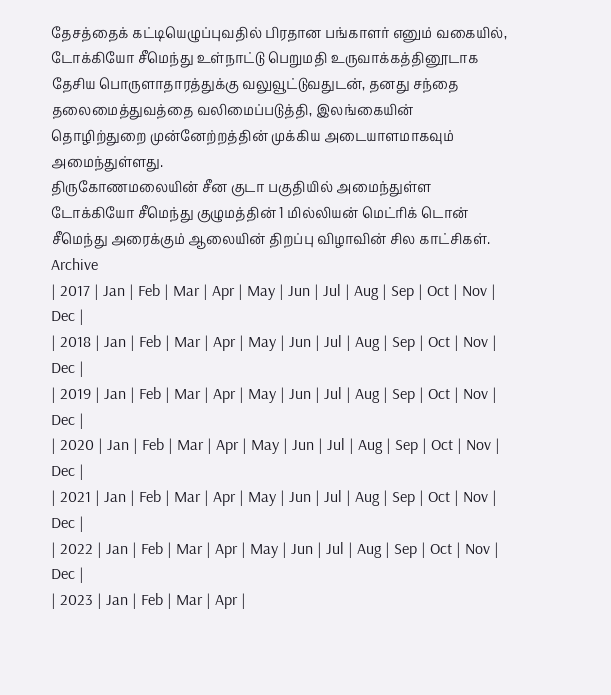தேசத்தைக் கட்டியெழுப்புவதில் பிரதான பங்காளர் எனும் வகையில், டோக்கியோ சீமெந்து உள்நாட்டு பெறுமதி உருவாக்கத்தினூடாக தேசிய பொருளாதாரத்துக்கு வலுவூட்டுவதுடன், தனது சந்தை தலைமைத்துவத்தை வலிமைப்படுத்தி, இலங்கையின் தொழிற்துறை முன்னேற்றத்தின் முக்கிய அடையாளமாகவும் அமைந்துள்ளது.
திருகோணமலையின் சீன குடா பகுதியில் அமைந்துள்ள டோக்கியோ சீமெந்து குழுமத்தின் 1 மில்லியன் மெட்ரிக் டொன் சீமெந்து அரைக்கும் ஆலையின் திறப்பு விழாவின் சில காட்சிகள்.
Archive
| 2017 | Jan | Feb | Mar | Apr | May | Jun | Jul | Aug | Sep | Oct | Nov | Dec |
| 2018 | Jan | Feb | Mar | Apr | May | Jun | Jul | Aug | Sep | Oct | Nov | Dec |
| 2019 | Jan | Feb | Mar | Apr | May | Jun | Jul | Aug | Sep | Oct | Nov | Dec |
| 2020 | Jan | Feb | Mar | Apr | May | Jun | Jul | Aug | Sep | Oct | Nov | Dec |
| 2021 | Jan | Feb | Mar | Apr | May | Jun | Jul | Aug | Sep | Oct | Nov | Dec |
| 2022 | Jan | Feb | Mar | Apr | May | Jun | Jul | Aug | Sep | Oct | Nov | Dec |
| 2023 | Jan | Feb | Mar | Apr |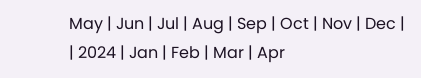May | Jun | Jul | Aug | Sep | Oct | Nov | Dec |
| 2024 | Jan | Feb | Mar | Apr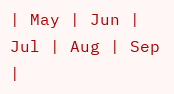| May | Jun | Jul | Aug | Sep |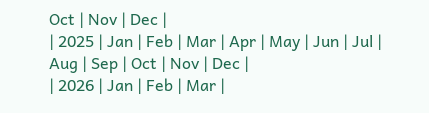Oct | Nov | Dec |
| 2025 | Jan | Feb | Mar | Apr | May | Jun | Jul | Aug | Sep | Oct | Nov | Dec |
| 2026 | Jan | Feb | Mar |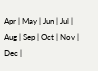Apr | May | Jun | Jul | Aug | Sep | Oct | Nov | Dec |